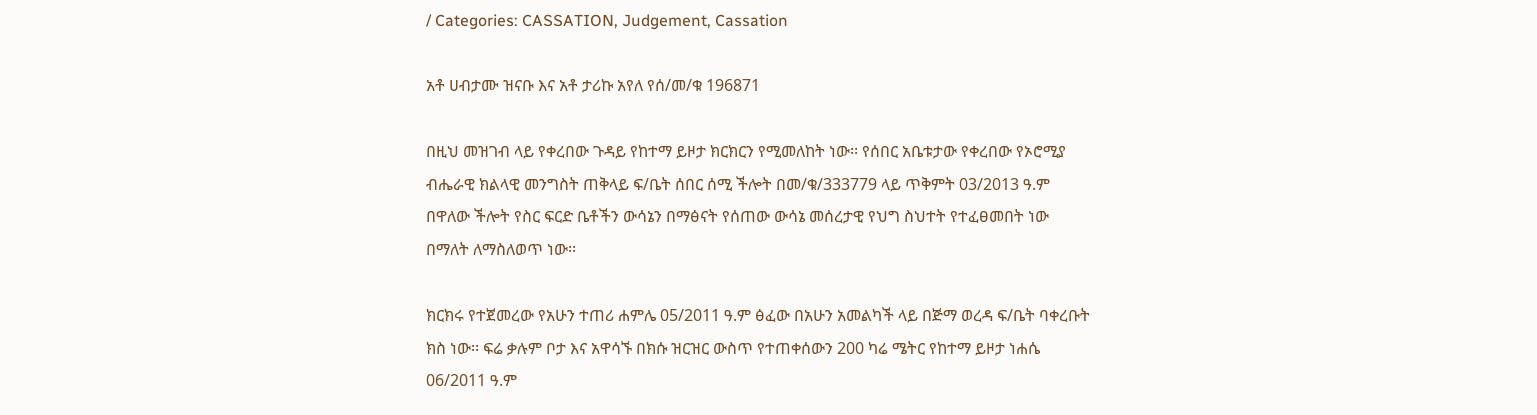/ Categories: CASSATION, Judgement, Cassation

አቶ ሀብታሙ ዝናቡ እና አቶ ታሪኩ አየለ የሰ/መ/ቁ 196871

በዚህ መዝገብ ላይ የቀረበው ጉዳይ የከተማ ይዞታ ክርክርን የሚመለከት ነው፡፡ የሰበር አቤቱታው የቀረበው የኦሮሚያ ብሔራዊ ክልላዊ መንግስት ጠቅላይ ፍ/ቤት ሰበር ሰሚ ችሎት በመ/ቁ/333779 ላይ ጥቅምት 03/2013 ዓ.ም በዋለው ችሎት የስር ፍርድ ቤቶችን ውሳኔን በማፅናት የሰጠው ውሳኔ መሰረታዊ የህግ ስህተት የተፈፀመበት ነው በማለት ለማስለወጥ ነው፡፡

ክርክሩ የተጀመረው የአሁን ተጠሪ ሐምሌ 05/2011 ዓ.ም ፅፈው በአሁን አመልካች ላይ በጅማ ወረዳ ፍ/ቤት ባቀረቡት ክስ ነው፡፡ ፍሬ ቃሉም ቦታ እና አዋሳኙ በክሱ ዝርዝር ውስጥ የተጠቀሰውን 200 ካሬ ሜትር የከተማ ይዞታ ነሐሴ 06/2011 ዓ.ም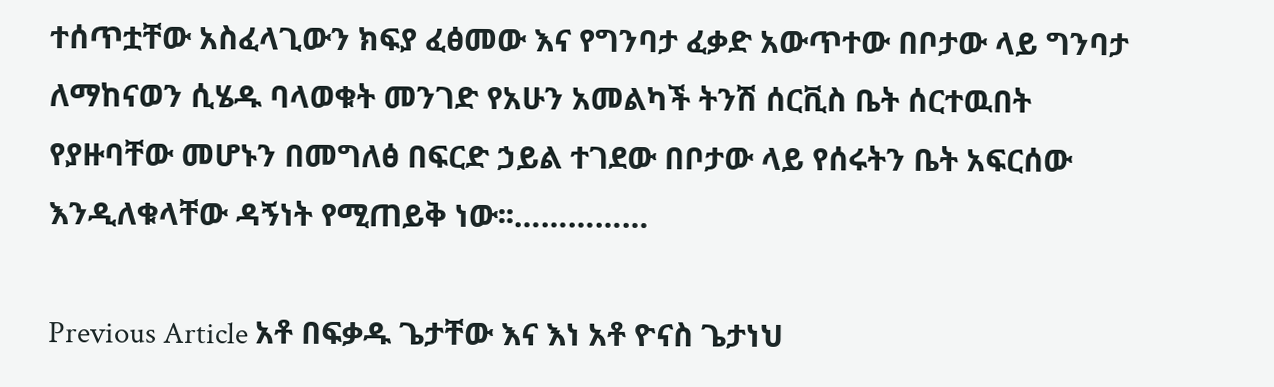ተሰጥቷቸው አስፈላጊውን ክፍያ ፈፅመው እና የግንባታ ፈቃድ አውጥተው በቦታው ላይ ግንባታ ለማከናወን ሲሄዱ ባላወቁት መንገድ የአሁን አመልካች ትንሽ ሰርቪስ ቤት ሰርተዉበት የያዙባቸው መሆኑን በመግለፅ በፍርድ ኃይል ተገደው በቦታው ላይ የሰሩትን ቤት አፍርሰው እንዲለቁላቸው ዳኝነት የሚጠይቅ ነው፡፡……………

Previous Article አቶ በፍቃዱ ጌታቸው እና እነ አቶ ዮናስ ጌታነህ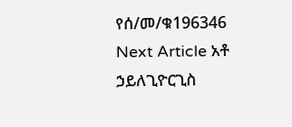የሰ/መ/ቁ196346
Next Article አቶ ኃይለጊዮርጊስ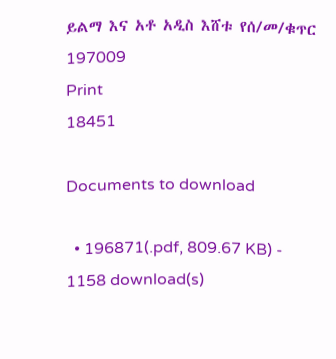ይልማ እና አቶ አዲስ እሸቱ የሰ/መ/ቁጥር 197009
Print
18451

Documents to download

  • 196871(.pdf, 809.67 KB) - 1158 download(s)